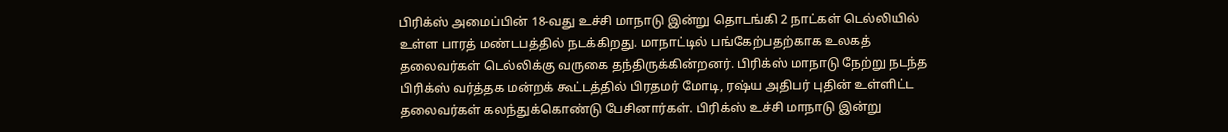பிரிக்ஸ் அமைப்பின் 18-வது உச்சி மாநாடு இன்று தொடங்கி 2 நாட்கள் டெல்லியில் உள்ள பாரத் மண்டபத்தில் நடக்கிறது. மாநாட்டில் பங்கேற்பதற்காக உலகத் தலைவர்கள் டெல்லிக்கு வருகை தந்திருக்கின்றனர். பிரிக்ஸ் மாநாடு நேற்று நடந்த பிரிக்ஸ் வர்த்தக மன்றக் கூட்டத்தில் பிரதமர் மோடி, ரஷ்ய அதிபர் புதின் உள்ளிட்ட தலைவர்கள் கலந்துக்கொண்டு பேசினார்கள். பிரிக்ஸ் உச்சி மாநாடு இன்று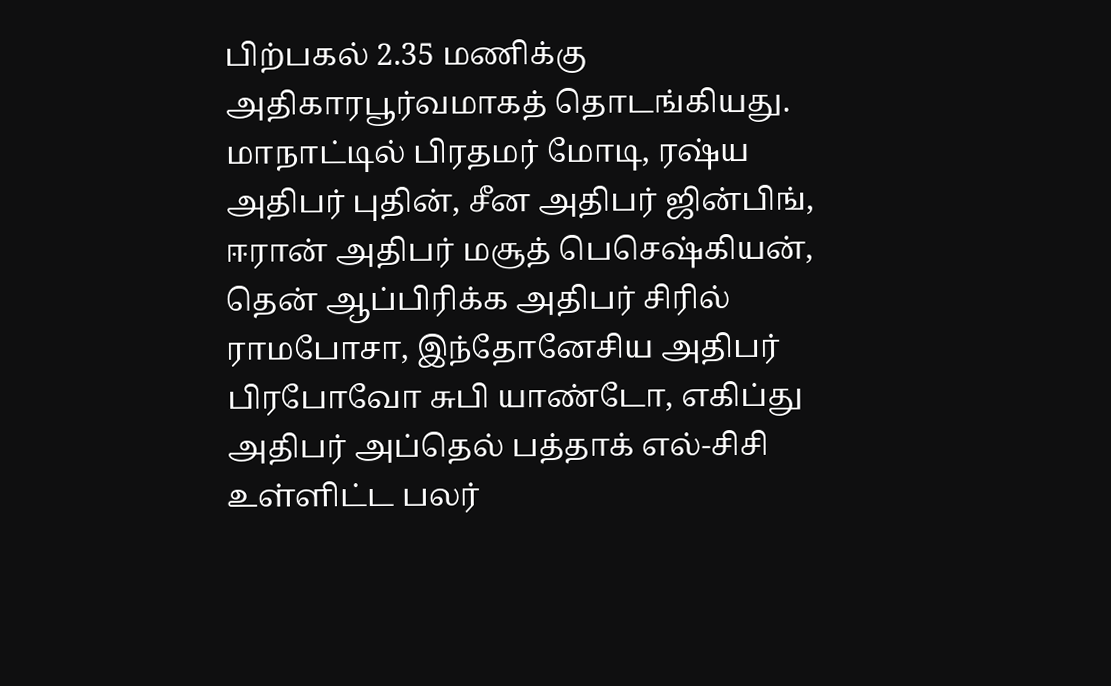பிற்பகல் 2.35 மணிக்கு அதிகாரபூர்வமாகத் தொடங்கியது. மாநாட்டில் பிரதமர் மோடி, ரஷ்ய அதிபர் புதின், சீன அதிபர் ஜின்பிங், ஈரான் அதிபர் மசூத் பெசெஷ்கியன், தென் ஆப்பிரிக்க அதிபர் சிரில் ராமபோசா, இந்தோனேசிய அதிபர் பிரபோவோ சுபி யாண்டோ, எகிப்து அதிபர் அப்தெல் பத்தாக் எல்-சிசி உள்ளிட்ட பலர்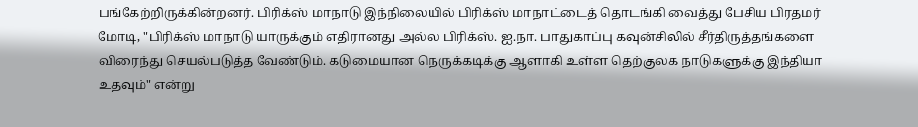பங்கேற்றிருக்கின்றனர். பிரிக்ஸ் மாநாடு இந்நிலையில் பிரிக்ஸ் மாநாட்டைத் தொடங்கி வைத்து பேசிய பிரதமர் மோடி, "பிரிக்ஸ் மாநாடு யாருக்கும் எதிரானது அல்ல பிரிக்ஸ். ஐ.நா. பாதுகாப்பு கவுன்சிலில் சீர்திருத்தங்களை விரைந்து செயல்படுத்த வேண்டும். கடுமையான நெருக்கடிக்கு ஆளாகி உள்ள தெற்குலக நாடுகளுக்கு இந்தியா உதவும்" என்று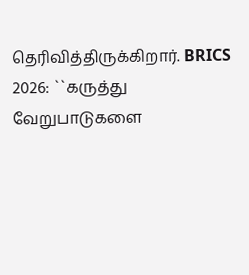தெரிவித்திருக்கிறார். BRICS 2026: ``கருத்து வேறுபாடுகளை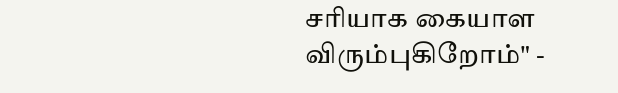சரியாக கையாள விரும்புகிறோம்" -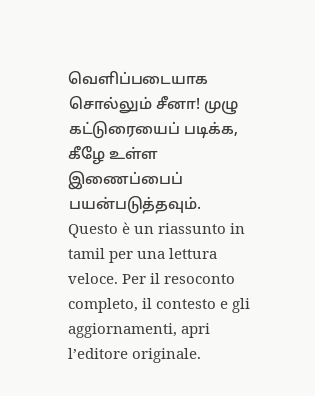வெளிப்படையாக சொல்லும் சீனா! முழு கட்டுரையைப் படிக்க, கீழே உள்ள இணைப்பைப் பயன்படுத்தவும்.
Questo è un riassunto in tamil per una lettura veloce. Per il resoconto completo, il contesto e gli aggiornamenti, apri l’editore originale.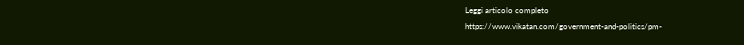Leggi articolo completo
https://www.vikatan.com/government-and-politics/pm-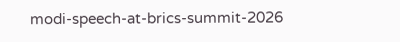modi-speech-at-brics-summit-2026